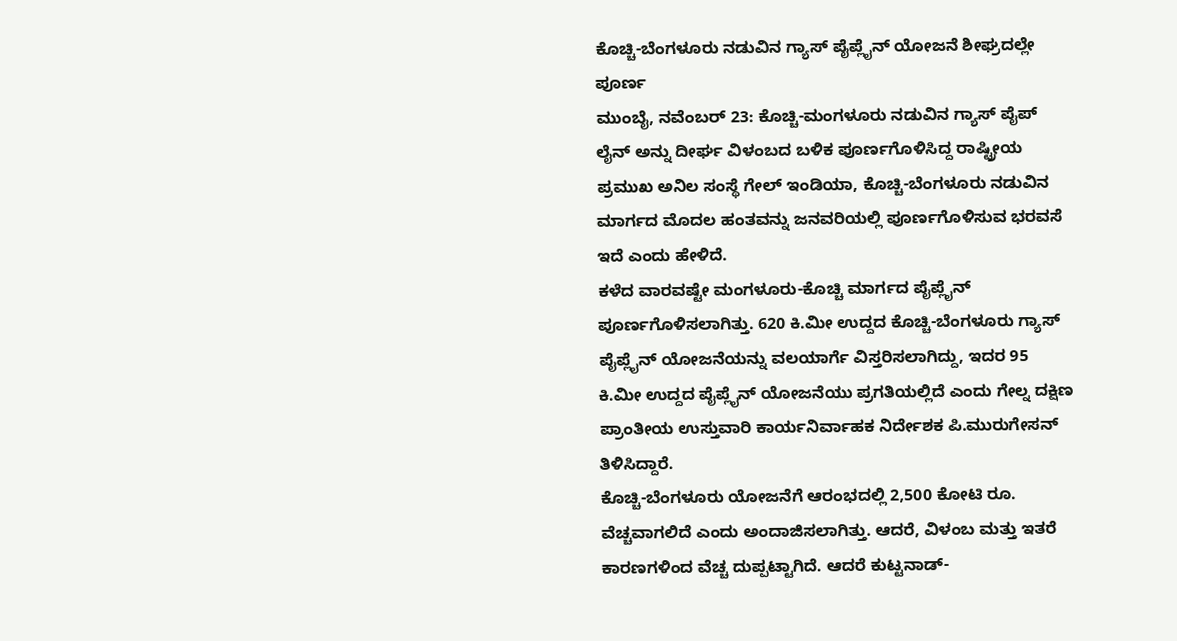ಕೊಚ್ಚಿ-ಬೆಂಗಳೂರು ನಡುವಿನ ಗ್ಯಾಸ್ ಪೈಪ್ಲೈನ್ ಯೋಜನೆ ಶೀಘ್ರದಲ್ಲೇ ಪೂರ್ಣ
ಮುಂಬೈ, ನವೆಂಬರ್ 23: ಕೊಚ್ಚಿ-ಮಂಗಳೂರು ನಡುವಿನ ಗ್ಯಾಸ್ ಪೈಪ್ ಲೈನ್ ಅನ್ನು ದೀರ್ಘ ವಿಳಂಬದ ಬಳಿಕ ಪೂರ್ಣಗೊಳಿಸಿದ್ದ ರಾಷ್ಟ್ರೀಯ ಪ್ರಮುಖ ಅನಿಲ ಸಂಸ್ಥೆ ಗೇಲ್ ಇಂಡಿಯಾ, ಕೊಚ್ಚಿ-ಬೆಂಗಳೂರು ನಡುವಿನ ಮಾರ್ಗದ ಮೊದಲ ಹಂತವನ್ನು ಜನವರಿಯಲ್ಲಿ ಪೂರ್ಣಗೊಳಿಸುವ ಭರವಸೆ ಇದೆ ಎಂದು ಹೇಳಿದೆ.
ಕಳೆದ ವಾರವಷ್ಟೇ ಮಂಗಳೂರು-ಕೊಚ್ಚಿ ಮಾರ್ಗದ ಪೈಪ್ಲೈನ್ ಪೂರ್ಣಗೊಳಿಸಲಾಗಿತ್ತು. 620 ಕಿ.ಮೀ ಉದ್ದದ ಕೊಚ್ಚಿ-ಬೆಂಗಳೂರು ಗ್ಯಾಸ್ ಪೈಪ್ಲೈನ್ ಯೋಜನೆಯನ್ನು ವಲಯಾರ್ಗೆ ವಿಸ್ತರಿಸಲಾಗಿದ್ದು, ಇದರ 95 ಕಿ.ಮೀ ಉದ್ದದ ಪೈಪ್ಲೈನ್ ಯೋಜನೆಯು ಪ್ರಗತಿಯಲ್ಲಿದೆ ಎಂದು ಗೇಲ್ನ ದಕ್ಷಿಣ ಪ್ರಾಂತೀಯ ಉಸ್ತುವಾರಿ ಕಾರ್ಯನಿರ್ವಾಹಕ ನಿರ್ದೇಶಕ ಪಿ.ಮುರುಗೇಸನ್ ತಿಳಿಸಿದ್ದಾರೆ.
ಕೊಚ್ಚಿ-ಬೆಂಗಳೂರು ಯೋಜನೆಗೆ ಆರಂಭದಲ್ಲಿ 2,500 ಕೋಟಿ ರೂ. ವೆಚ್ಚವಾಗಲಿದೆ ಎಂದು ಅಂದಾಜಿಸಲಾಗಿತ್ತು. ಆದರೆ, ವಿಳಂಬ ಮತ್ತು ಇತರೆ ಕಾರಣಗಳಿಂದ ವೆಚ್ಚ ದುಪ್ಪಟ್ಟಾಗಿದೆ. ಆದರೆ ಕುಟ್ಟನಾಡ್-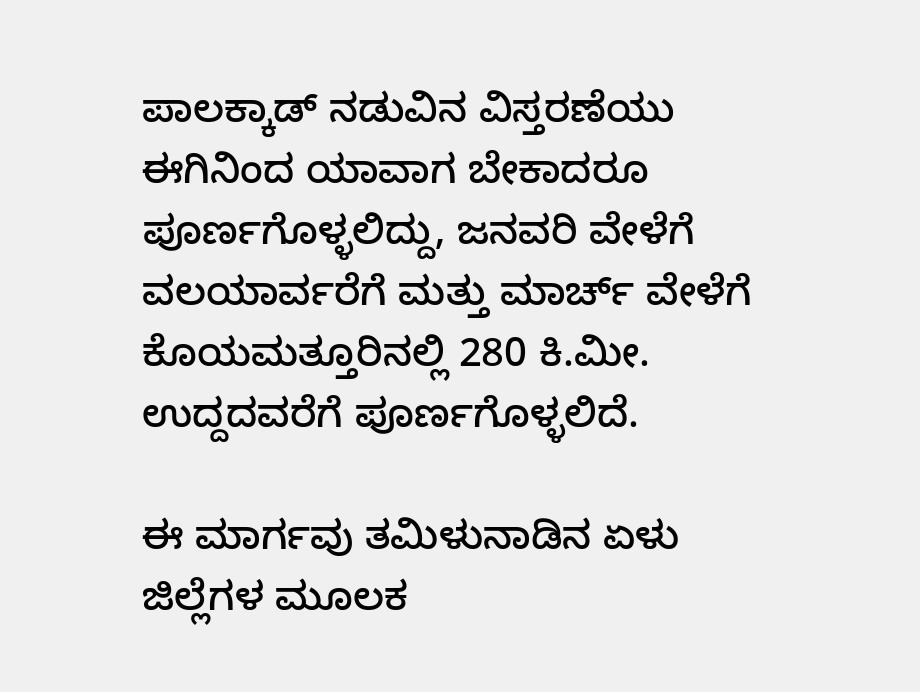ಪಾಲಕ್ಕಾಡ್ ನಡುವಿನ ವಿಸ್ತರಣೆಯು ಈಗಿನಿಂದ ಯಾವಾಗ ಬೇಕಾದರೂ ಪೂರ್ಣಗೊಳ್ಳಲಿದ್ದು, ಜನವರಿ ವೇಳೆಗೆ ವಲಯಾರ್ವರೆಗೆ ಮತ್ತು ಮಾರ್ಚ್ ವೇಳೆಗೆ ಕೊಯಮತ್ತೂರಿನಲ್ಲಿ 280 ಕಿ.ಮೀ. ಉದ್ದದವರೆಗೆ ಪೂರ್ಣಗೊಳ್ಳಲಿದೆ.

ಈ ಮಾರ್ಗವು ತಮಿಳುನಾಡಿನ ಏಳು ಜಿಲ್ಲೆಗಳ ಮೂಲಕ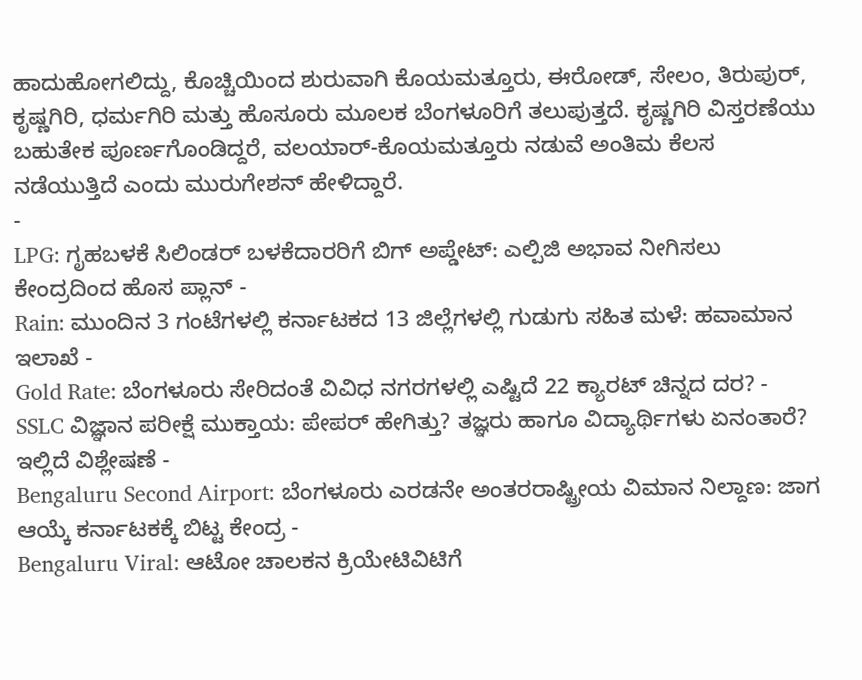ಹಾದುಹೋಗಲಿದ್ದು, ಕೊಚ್ಚಿಯಿಂದ ಶುರುವಾಗಿ ಕೊಯಮತ್ತೂರು, ಈರೋಡ್, ಸೇಲಂ, ತಿರುಪುರ್, ಕೃಷ್ಣಗಿರಿ, ಧರ್ಮಗಿರಿ ಮತ್ತು ಹೊಸೂರು ಮೂಲಕ ಬೆಂಗಳೂರಿಗೆ ತಲುಪುತ್ತದೆ. ಕೃಷ್ಣಗಿರಿ ವಿಸ್ತರಣೆಯು ಬಹುತೇಕ ಪೂರ್ಣಗೊಂಡಿದ್ದರೆ, ವಲಯಾರ್-ಕೊಯಮತ್ತೂರು ನಡುವೆ ಅಂತಿಮ ಕೆಲಸ ನಡೆಯುತ್ತಿದೆ ಎಂದು ಮುರುಗೇಶನ್ ಹೇಳಿದ್ದಾರೆ.
-
LPG: ಗೃಹಬಳಕೆ ಸಿಲಿಂಡರ್ ಬಳಕೆದಾರರಿಗೆ ಬಿಗ್ ಅಪ್ಡೇಟ್: ಎಲ್ಪಿಜಿ ಅಭಾವ ನೀಗಿಸಲು ಕೇಂದ್ರದಿಂದ ಹೊಸ ಪ್ಲಾನ್ -
Rain: ಮುಂದಿನ 3 ಗಂಟೆಗಳಲ್ಲಿ ಕರ್ನಾಟಕದ 13 ಜಿಲ್ಲೆಗಳಲ್ಲಿ ಗುಡುಗು ಸಹಿತ ಮಳೆ: ಹವಾಮಾನ ಇಲಾಖೆ -
Gold Rate: ಬೆಂಗಳೂರು ಸೇರಿದಂತೆ ವಿವಿಧ ನಗರಗಳಲ್ಲಿ ಎಷ್ಟಿದೆ 22 ಕ್ಯಾರಟ್ ಚಿನ್ನದ ದರ? -
SSLC ವಿಜ್ಞಾನ ಪರೀಕ್ಷೆ ಮುಕ್ತಾಯ: ಪೇಪರ್ ಹೇಗಿತ್ತು? ತಜ್ಞರು ಹಾಗೂ ವಿದ್ಯಾರ್ಥಿಗಳು ಏನಂತಾರೆ? ಇಲ್ಲಿದೆ ವಿಶ್ಲೇಷಣೆ -
Bengaluru Second Airport: ಬೆಂಗಳೂರು ಎರಡನೇ ಅಂತರರಾಷ್ಟ್ರೀಯ ವಿಮಾನ ನಿಲ್ದಾಣ: ಜಾಗ ಆಯ್ಕೆ ಕರ್ನಾಟಕಕ್ಕೆ ಬಿಟ್ಟ ಕೇಂದ್ರ -
Bengaluru Viral: ಆಟೋ ಚಾಲಕನ ಕ್ರಿಯೇಟಿವಿಟಿಗೆ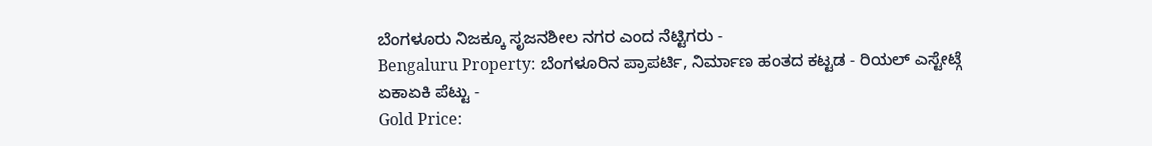ಬೆಂಗಳೂರು ನಿಜಕ್ಕೂ ಸೃಜನಶೀಲ ನಗರ ಎಂದ ನೆಟ್ಟಿಗರು -
Bengaluru Property: ಬೆಂಗಳೂರಿನ ಪ್ರಾಪರ್ಟಿ, ನಿರ್ಮಾಣ ಹಂತದ ಕಟ್ಟಡ - ರಿಯಲ್ ಎಸ್ಟೇಟ್ಗೆ ಏಕಾಏಕಿ ಪೆಟ್ಟು -
Gold Price: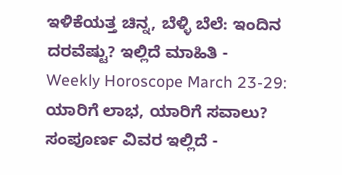ಇಳಿಕೆಯತ್ತ ಚಿನ್ನ, ಬೆಳ್ಳಿ ಬೆಲೆ: ಇಂದಿನ ದರವೆಷ್ಟು? ಇಲ್ಲಿದೆ ಮಾಹಿತಿ -
Weekly Horoscope March 23-29: ಯಾರಿಗೆ ಲಾಭ, ಯಾರಿಗೆ ಸವಾಲು? ಸಂಪೂರ್ಣ ವಿವರ ಇಲ್ಲಿದೆ -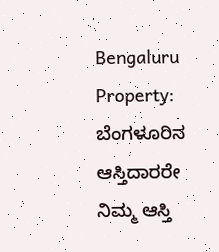Bengaluru Property: ಬೆಂಗಳೂರಿನ ಆಸ್ತಿದಾರರೇ ನಿಮ್ಮ ಆಸ್ತಿ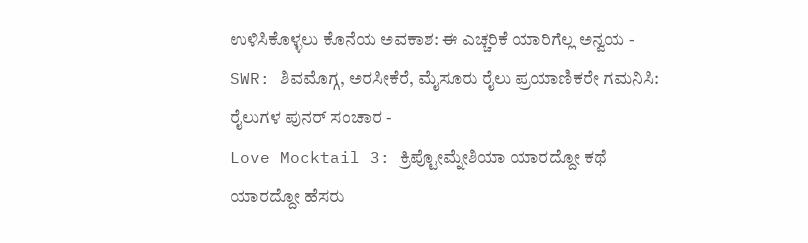ಉಳಿಸಿಕೊಳ್ಳಲು ಕೊನೆಯ ಅವಕಾಶ: ಈ ಎಚ್ಚರಿಕೆ ಯಾರಿಗೆಲ್ಲ ಅನ್ವಯ -
SWR: ಶಿವಮೊಗ್ಗ, ಅರಸೀಕೆರೆ, ಮೈಸೂರು ರೈಲು ಪ್ರಯಾಣಿಕರೇ ಗಮನಿಸಿ: ರೈಲುಗಳ ಪುನರ್ ಸಂಚಾರ -
Love Mocktail 3: ಕ್ರಿಪ್ಟೋಮ್ನೇಶಿಯಾ ಯಾರದ್ದೋ ಕಥೆ ಯಾರದ್ದೋ ಹೆಸರು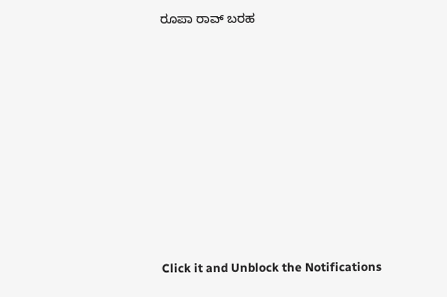ರೂಪಾ ರಾವ್ ಬರಹ












Click it and Unblock the Notifications